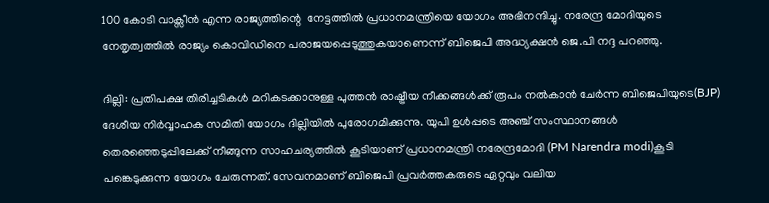100 കോടി വാക്സീൻ എന്ന രാജ്യത്തിന്റെ  നേട്ടത്തിൽ പ്രധാനമന്ത്രിയെ യോഗം അഭിനന്ദിച്ചു. നരേന്ദ്ര മോദിയുടെ നേതൃത്വത്തിൽ രാജ്യം കൊവിഡിനെ പരാജയപ്പെടുത്തുകയാണെന്ന് ബിജെപി അദ്ധ്യക്ഷൻ ജെ.പി നദ്ദ പറഞ്ഞു.

ദില്ലി: പ്രതിപക്ഷ തിരിച്ചടികൾ മറികടക്കാനുള്ള പുത്തൻ രാഷ്ട്രീയ നീക്കങ്ങൾക്ക് രൂപം നൽകാൻ ചേർന്ന ബിജെപിയുടെ(BJP) ദേശീയ നിര്‍വ്വാഹക സമിതി യോഗം ദില്ലിയിൽ പുരോഗമിക്കുന്നു. യുപി ഉൾപ്പടെ അഞ്ച് സംസ്ഥാനങ്ങൾ തെരഞ്ഞെടുപ്പിലേക്ക് നീങ്ങുന്ന സാഹചര്യത്തിൽ കൂടിയാണ് പ്രധാനമന്ത്രി നരേന്ദ്രമോദി (PM Narendra modi)കൂടി പങ്കെടുക്കുന്ന യോഗം ചേരുന്നത്. സേവനമാണ് ബിജെപി പ്രവർത്തകരുടെ ഏറ്റവും വലിയ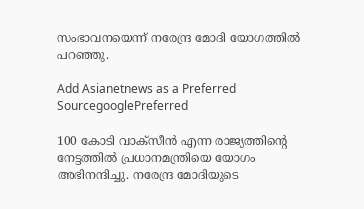സംഭാവനയെന്ന് നരേന്ദ്ര മോദി യോഗത്തിൽ പറഞ്ഞു.

Add Asianetnews as a Preferred SourcegooglePreferred

100 കോടി വാക്സീൻ എന്ന രാജ്യത്തിന്റെ നേട്ടത്തിൽ പ്രധാനമന്ത്രിയെ യോഗം അഭിനന്ദിച്ചു. നരേന്ദ്ര മോദിയുടെ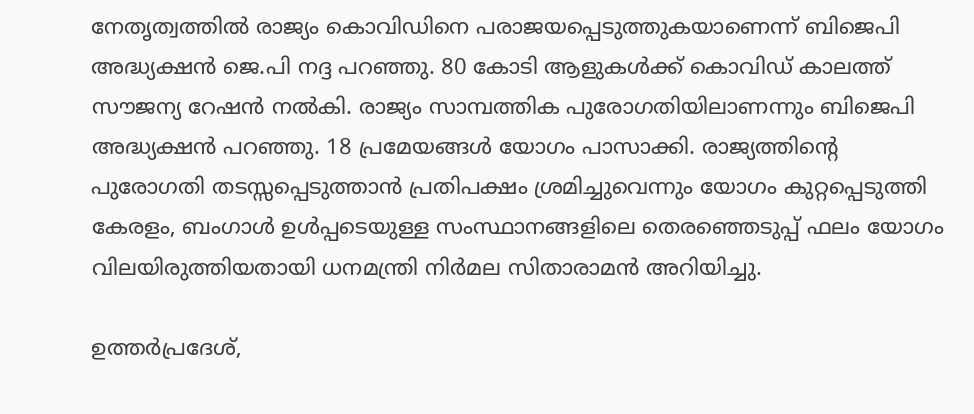നേതൃത്വത്തിൽ രാജ്യം കൊവിഡിനെ പരാജയപ്പെടുത്തുകയാണെന്ന് ബിജെപി അദ്ധ്യക്ഷൻ ജെ.പി നദ്ദ പറഞ്ഞു. 80 കോടി ആളുകൾക്ക് കൊവിഡ് കാലത്ത് സൗജന്യ റേഷൻ നൽകി. രാജ്യം സാമ്പത്തിക പുരോഗതിയിലാണന്നും ബിജെപി അദ്ധ്യക്ഷൻ പറഞ്ഞു. 18 പ്രമേയങ്ങൾ യോഗം പാസാക്കി. രാജ്യത്തിന്റെ പുരോഗതി തടസ്സപ്പെടുത്താൻ പ്രതിപക്ഷം ശ്രമിച്ചുവെന്നും യോഗം കുറ്റപ്പെടുത്തി കേരളം, ബംഗാൾ ഉൾപ്പടെയുള്ള സംസ്ഥാനങ്ങളിലെ തെരഞ്ഞെടുപ്പ് ഫലം യോഗം വിലയിരുത്തിയതായി ധനമന്ത്രി നിർമല സിതാരാമൻ അറിയിച്ചു.

ഉത്തര്‍പ്രദേശ്,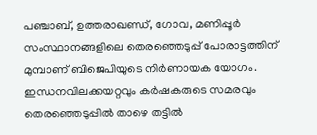പഞ്ചാബ്, ഉത്തരാഖണ്ഡ്, ഗോവ, മണിപ്പൂര്‍ സംസ്ഥാനങ്ങളിലെ തെരഞ്ഞെടുപ്പ് പോരാട്ടത്തിന് മുമ്പാണ് ബിജെപിയുടെ നിര്‍ണായക യോഗം. ഇന്ധനവിലക്കയറ്റവും കര്‍ഷകരുടെ സമരവും തെരഞ്ഞെടുപ്പിൽ താഴെ തട്ടിൽ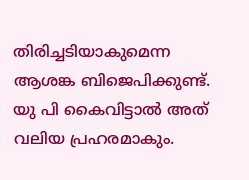തിരിച്ചടിയാകുമെന്ന ആശങ്ക ബിജെപിക്കുണ്ട്. യു പി കൈവിട്ടാൽ അത് വലിയ പ്രഹരമാകും.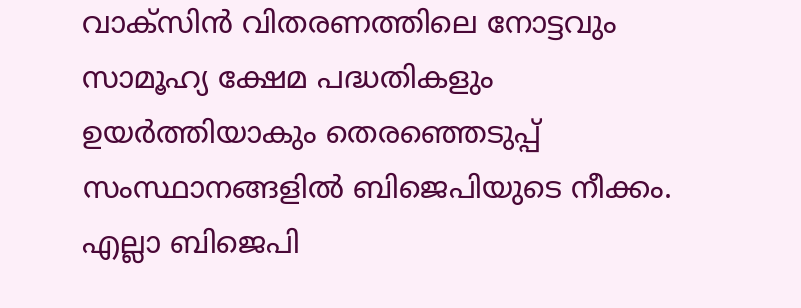വാക്സിന്‍ വിതരണത്തിലെ നോട്ടവും സാമൂഹ്യ ക്ഷേമ പദ്ധതികളും ഉയര്‍ത്തിയാകും തെരഞ്ഞെടുപ്പ് സംസ്ഥാനങ്ങളിൽ ബിജെപിയുടെ നീക്കം. എല്ലാ ബിജെപി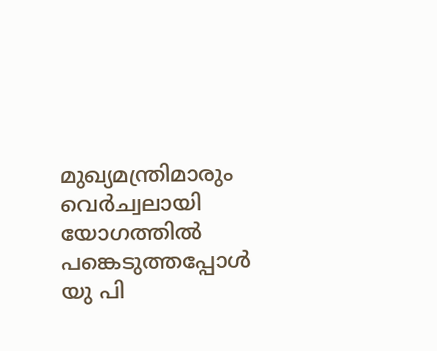മുഖ്യമന്ത്രിമാരും വെര്‍ച്വലായി യോഗത്തിൽ പങ്കെടുത്തപ്പോൾ യു പി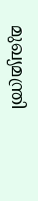മുഖ്യമന്ത്രി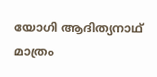യോഗി ആദിത്യനാഥ് മാത്രം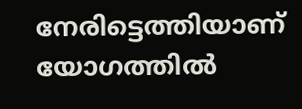നേരിട്ടെത്തിയാണ് യോഗത്തിൽ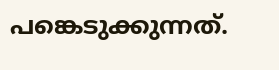പങ്കെടുക്കുന്നത്.